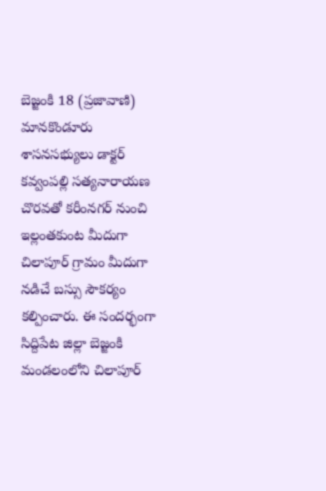బెజ్జంకి 18 (ప్రజావాణి)
మానకొండూరు శాసనసభ్యులు డాక్టర్ కవ్వంపల్లి సత్యనారాయణ చొరవతో కరీంనగర్ నుంచి ఇల్లంతకుంట మీదుగా చిలాపూర్ గ్రామం మీదుగా నడిచే బస్సు సౌకర్యం కల్పించారు. ఈ సందర్భంగా సిద్దిపేట జిల్లా బెజ్జంకి మండలంలోని చిలాపూర్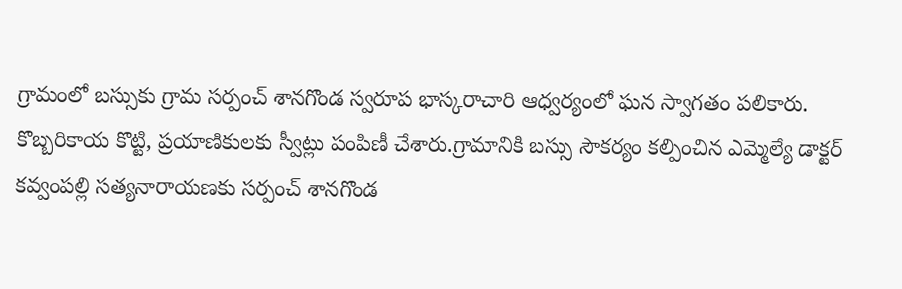గ్రామంలో బస్సుకు గ్రామ సర్పంచ్ శానగొండ స్వరూప భాస్కరాచారి ఆధ్వర్యంలో ఘన స్వాగతం పలికారు. కొబ్బరికాయ కొట్టి, ప్రయాణికులకు స్వీట్లు పంపిణీ చేశారు.గ్రామానికి బస్సు సౌకర్యం కల్పించిన ఎమ్మెల్యే డాక్టర్ కవ్వంపల్లి సత్యనారాయణకు సర్పంచ్ శానగొండ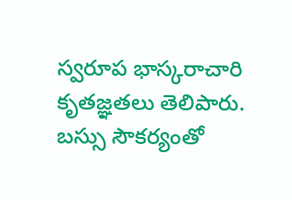స్వరూప భాస్కరాచారి కృతజ్ఞతలు తెలిపారు. బస్సు సౌకర్యంతో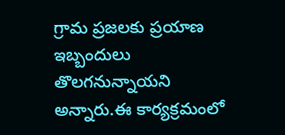గ్రామ ప్రజలకు ప్రయాణ ఇబ్బందులు తొలగనున్నాయని అన్నారు.ఈ కార్యక్రమంలో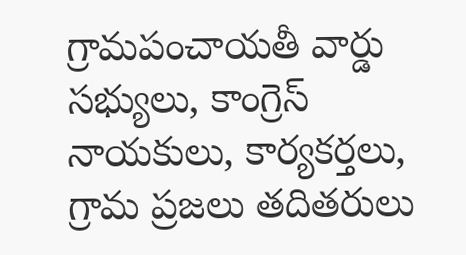గ్రామపంచాయతీ వార్డు సభ్యులు, కాంగ్రెస్ నాయకులు, కార్యకర్తలు, గ్రామ ప్రజలు తదితరులు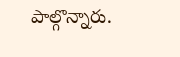పాల్గొన్నారు.